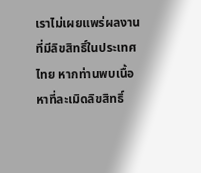เราไม่เผยแพร่ผลงานที่มีลิขสิทธิ์ในประเทศไทย หากท่านพบเนื้อหาที่ละเมิดลิขสิทธิ์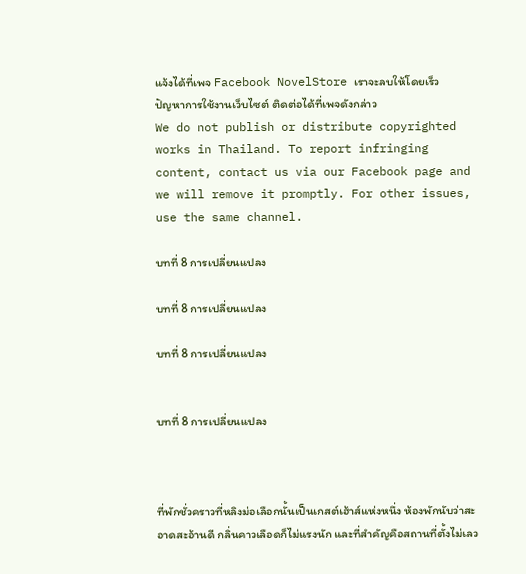แจ้งได้ที่เพจ Facebook NovelStore เราจะลบให้โดยเร็ว
ปัญหาการใช้งานเว็บไซต์ ติดต่อได้ที่เพจดังกล่าว
We do not publish or distribute copyrighted works in Thailand. To report infringing content, contact us via our Facebook page and we will remove it promptly. For other issues, use the same channel.

บทที่ 8 การเปลี่ยนแปลง

บทที่ 8 การเปลี่ยนแปลง

บทที่ 8 การเปลี่ยนแปลง


บทที่ 8 การเปลี่ยนแปลง



ที่พักชั่วคราวที่หลิงม่อเลือกนั้นเป็นเกสต์เฮ้าส์แห่งหนึ่ง ห้องพักนับว่าสะอาดสะอ้านดี กลิ่นคาวเลือดก็ไม่แรงนัก และที่สำคัญคือสถานที่ตั้งไม่เลว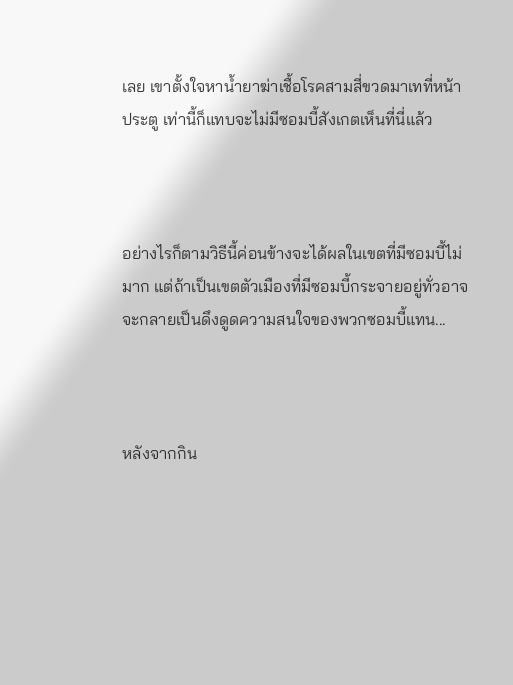เลย เขาตั้งใจหาน้ำยาฆ่าเชื้อโรคสามสี่ขวดมาเทที่หน้าประตู เท่านี้ก็แทบจะไม่มีซอมบี้สังเกตเห็นที่นี่แล้ว



อย่างไรก็ตามวิธีนี้ค่อนข้างจะได้ผลในเขตที่มีซอมบี้ไม่มาก แต่ถ้าเป็นเขตตัวเมืองที่มีซอมบี้กระจายอยู่ทั่วอาจจะกลายเป็นดึงดูดความสนใจของพวกซอมบี้แทน...



หลังจากกิน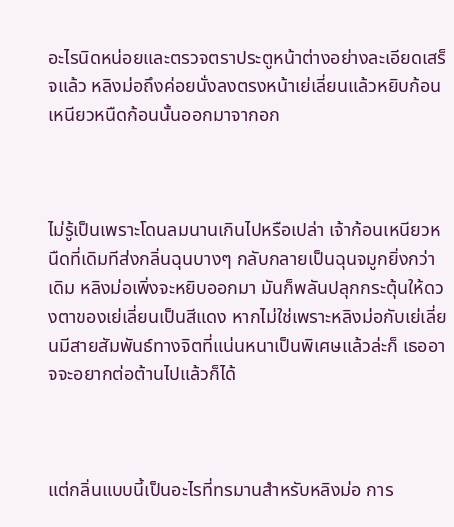อะไรนิดหน่อยและตรวจตราประตูหน้าต่างอย่างละเอียดเสร็จแล้ว หลิงม่อถึงค่อยนั่งลงตรงหน้าเย่เลี่ยนแล้วหยิบก้อนเหนียวหนืดก้อนนั้นออกมาจากอก



ไม่รู้เป็นเพราะโดนลมนานเกินไปหรือเปล่า เจ้าก้อนเหนียวหนืดที่เดิมทีส่งกลิ่นฉุนบางๆ กลับกลายเป็นฉุนจมูกยิ่งกว่าเดิม หลิงม่อเพิ่งจะหยิบออกมา มันก็พลันปลุกกระตุ้นให้ดวงตาของเย่เลี่ยนเป็นสีแดง หากไม่ใช่เพราะหลิงม่อกับเย่เลี่ยนมีสายสัมพันธ์ทางจิตที่แน่นหนาเป็นพิเศษแล้วล่ะก็ เธออาจจะอยากต่อต้านไปแล้วก็ได้



แต่กลิ่นแบบนี้เป็นอะไรที่ทรมานสำหรับหลิงม่อ การ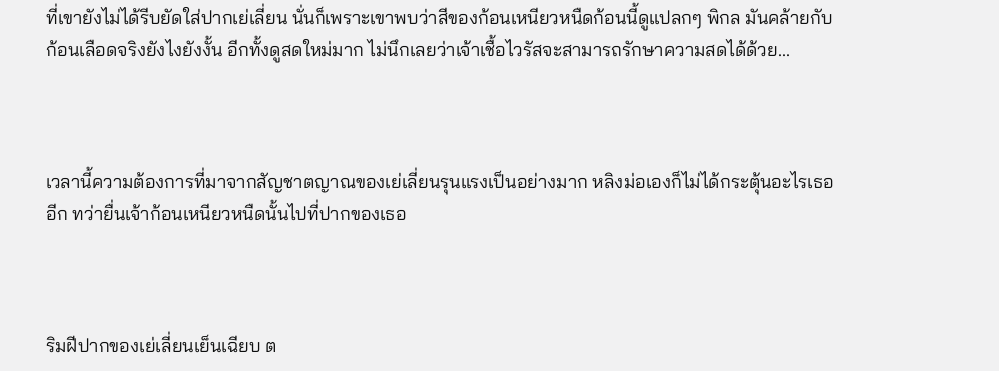ที่เขายังไม่ได้รีบยัดใส่ปากเย่เลี่ยน นั่นก็เพราะเขาพบว่าสีของก้อนเหนียวหนืดก้อนนี้ดูแปลกๆ พิกล มันคล้ายกับก้อนเลือดจริงยังไงยังงั้น อีกทั้งดูสดใหม่มาก ไม่นึกเลยว่าเจ้าเชื้อไวรัสจะสามารถรักษาความสดได้ด้วย...



เวลานี้ความต้องการที่มาจากสัญชาตญาณของเย่เลี่ยนรุนแรงเป็นอย่างมาก หลิงม่อเองก็ไม่ได้กระตุ้นอะไรเธออีก ทว่ายื่นเจ้าก้อนเหนียวหนืดนั้นไปที่ปากของเธอ



ริมฝีปากของเย่เลี่ยนเย็นเฉียบ ต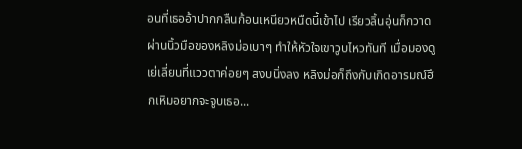อนที่เธออ้าปากกลืนก้อนเหนียวหนืดนี้เข้าไป เรียวลิ้นอุ่นก็กวาดผ่านนิ้วมือของหลิงม่อเบาๆ ทำให้หัวใจเขาวูบไหวทันที เมื่อมองดูเย่เลี่ยนที่แววตาค่อยๆ สงบนิ่งลง หลิงม่อก็ถึงกับเกิดอารมณ์ฮึกเหิมอยากจะจูบเธอ...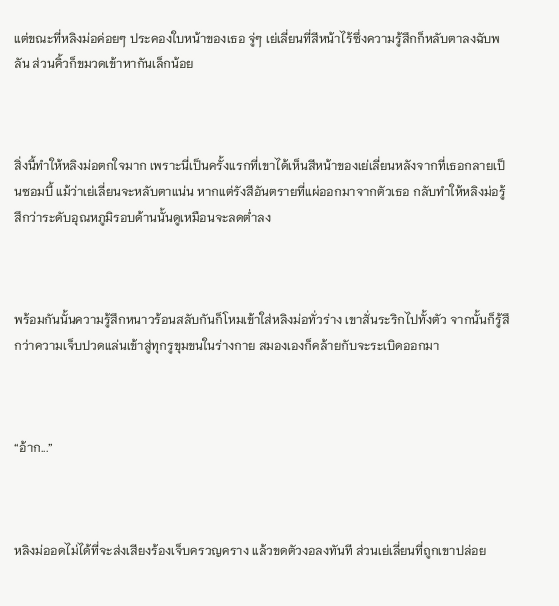แต่ขณะที่หลิงม่อค่อยๆ ประคองใบหน้าของเธอ จู่ๆ เย่เลี่ยนที่สีหน้าไร้ซึ่งความรู้สึกก็หลับตาลงฉับพลัน ส่วนคิ้วก็ขมวดเข้าหากันเล็กน้อย



สิ่งนี้ทำให้หลิงม่อตกใจมาก เพราะนี่เป็นครั้งแรกที่เขาได้เห็นสีหน้าของเย่เลี่ยนหลังจากที่เธอกลายเป็นซอมบี้ แม้ว่าเย่เลี่ยนจะหลับตาแน่น หากแต่รังสีอันตรายที่แผ่ออกมาจากตัวเธอ กลับทำให้หลิงม่อรู้สึกว่าระดับอุณหภูมิรอบด้านนั้นดูเหมือนจะลดต่ำลง



พร้อมกันนั้นความรู้สึกหนาวร้อนสลับกันก็โหมเข้าใส่หลิงม่อทั่วร่าง เขาสั่นระริกไปทั้งตัว จากนั้นก็รู้สึกว่าความเจ็บปวดแล่นเข้าสู่ทุกรูขุมขนในร่างกาย สมองเองก็คล้ายกับจะระเบิดออกมา



“อ้าก...”



หลิงม่ออดไม่ได้ที่จะส่งเสียงร้องเจ็บครวญคราง แล้วขดตัวงอลงทันที ส่วนเย่เลี่ยนที่ถูกเขาปล่อย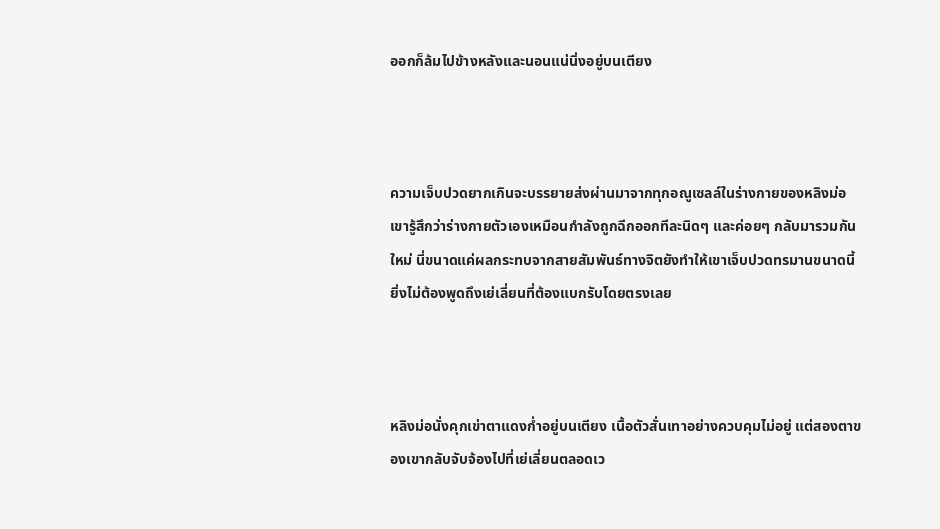ออกก็ล้มไปข้างหลังและนอนแน่นิ่งอยู่บนเตียง



ความเจ็บปวดยากเกินจะบรรยายส่งผ่านมาจากทุกอณูเซลล์ในร่างกายของหลิงม่อ เขารู้สึกว่าร่างกายตัวเองเหมือนกำลังถูกฉีกออกทีละนิดๆ และค่อยๆ กลับมารวมกันใหม่ นี่ขนาดแค่ผลกระทบจากสายสัมพันธ์ทางจิตยังทำให้เขาเจ็บปวดทรมานขนาดนี้ ยิ่งไม่ต้องพูดถึงเย่เลี่ยนที่ต้องแบกรับโดยตรงเลย



หลิงม่อนั่งคุกเข่าตาแดงก่ำอยู่บนเตียง เนื้อตัวสั่นเทาอย่างควบคุมไม่อยู่ แต่สองตาของเขากลับจับจ้องไปที่เย่เลี่ยนตลอดเว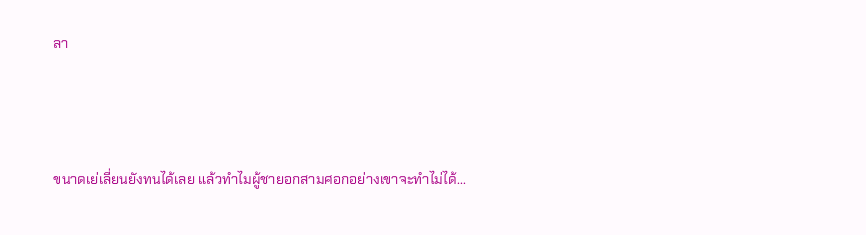ลา



ขนาดเย่เลี่ยนยังทนได้เลย แล้วทำไมผู้ชายอกสามศอกอย่างเขาจะทำไม่ได้...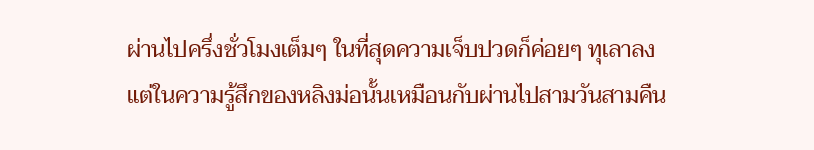ผ่านไปครึ่งชั่วโมงเต็มๆ ในที่สุดความเจ็บปวดก็ค่อยๆ ทุเลาลง แต่ในความรู้สึกของหลิงม่อนั้นเหมือนกับผ่านไปสามวันสามคืน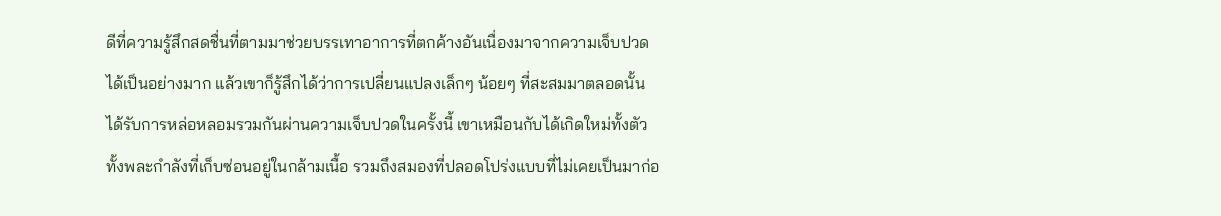ดีที่ความรู้สึกสดชื่นที่ตามมาช่วยบรรเทาอาการที่ตกค้างอันเนื่องมาจากความเจ็บปวดได้เป็นอย่างมาก แล้วเขาก็รู้สึกได้ว่าการเปลี่ยนแปลงเล็กๆ น้อยๆ ที่สะสมมาตลอดนั้นได้รับการหล่อหลอมรวมกันผ่านความเจ็บปวดในครั้งนี้ เขาเหมือนกับได้เกิดใหม่ทั้งตัว ทั้งพละกำลังที่เก็บซ่อนอยู่ในกล้ามเนื้อ รวมถึงสมองที่ปลอดโปร่งแบบที่ไม่เคยเป็นมาก่อ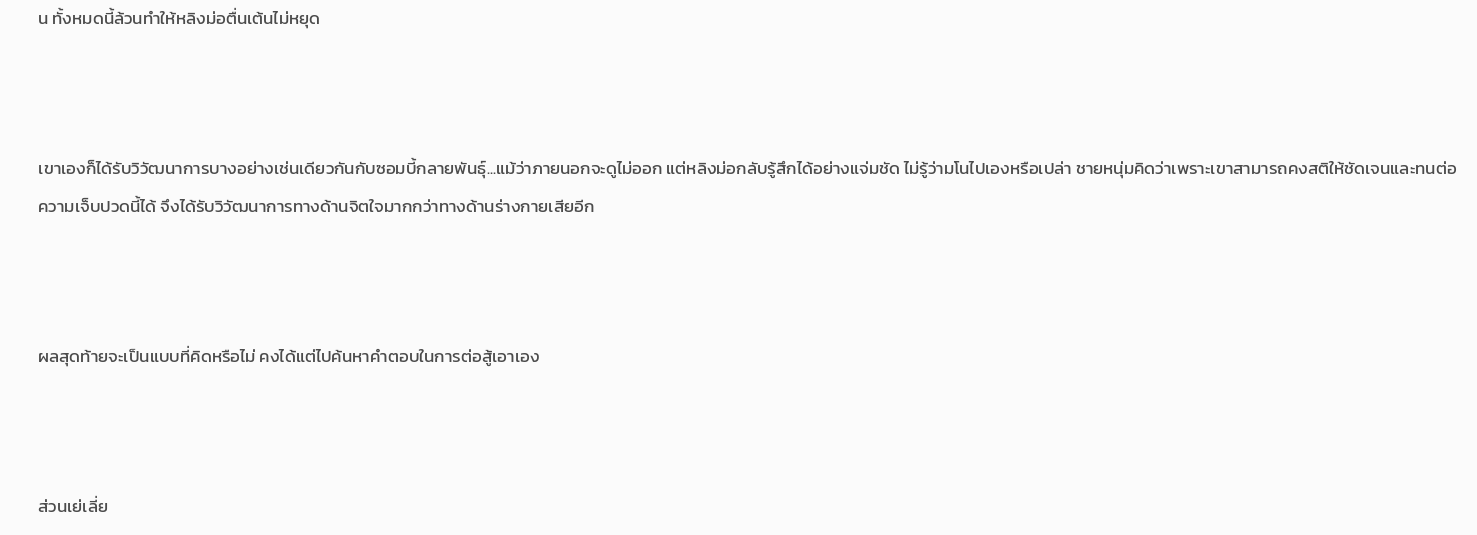น ทั้งหมดนี้ล้วนทำให้หลิงม่อตื่นเต้นไม่หยุด



เขาเองก็ได้รับวิวัฒนาการบางอย่างเช่นเดียวกันกับซอมบี้กลายพันธุ์...แม้ว่าภายนอกจะดูไม่ออก แต่หลิงม่อกลับรู้สึกได้อย่างแจ่มชัด ไม่รู้ว่ามโนไปเองหรือเปล่า ชายหนุ่มคิดว่าเพราะเขาสามารถคงสติให้ชัดเจนและทนต่อความเจ็บปวดนี้ได้ จึงได้รับวิวัฒนาการทางด้านจิตใจมากกว่าทางด้านร่างกายเสียอีก



ผลสุดท้ายจะเป็นแบบที่คิดหรือไม่ คงได้แต่ไปค้นหาคำตอบในการต่อสู้เอาเอง



ส่วนเย่เลี่ย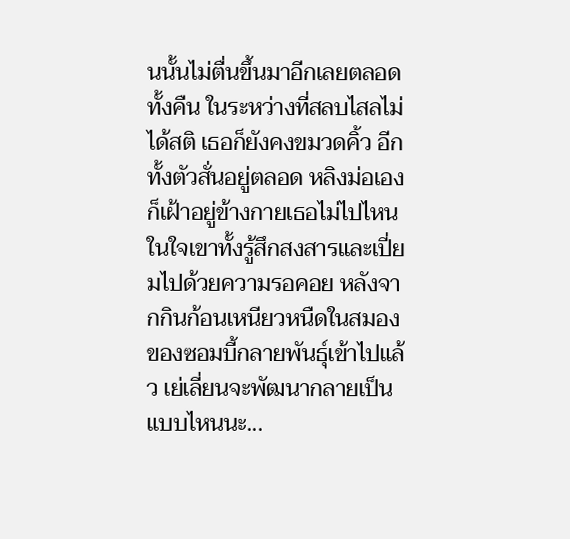นนั้นไม่ตื่นขึ้นมาอีกเลยตลอดทั้งคืน ในระหว่างที่สลบไสลไม่ได้สติ เธอก็ยังคงขมวดคิ้ว อีกทั้งตัวสั่นอยู่ตลอด หลิงม่อเองก็เฝ้าอยู่ข้างกายเธอไม่ไปไหน ในใจเขาทั้งรู้สึกสงสารและเปี่ยมไปด้วยความรอคอย หลังจากกินก้อนเหนียวหนืดในสมองของซอมบี้กลายพันธุ์เข้าไปแล้ว เย่เลี่ยนจะพัฒนากลายเป็นแบบไหนนะ...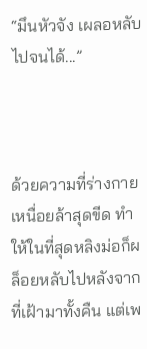“มึนหัวจัง เผลอหลับไปจนได้...”



ด้วยความที่ร่างกายเหนื่อยล้าสุดขีด ทำให้ในที่สุดหลิงม่อก็ผล็อยหลับไปหลังจากที่เฝ้ามาทั้งคืน แต่เพ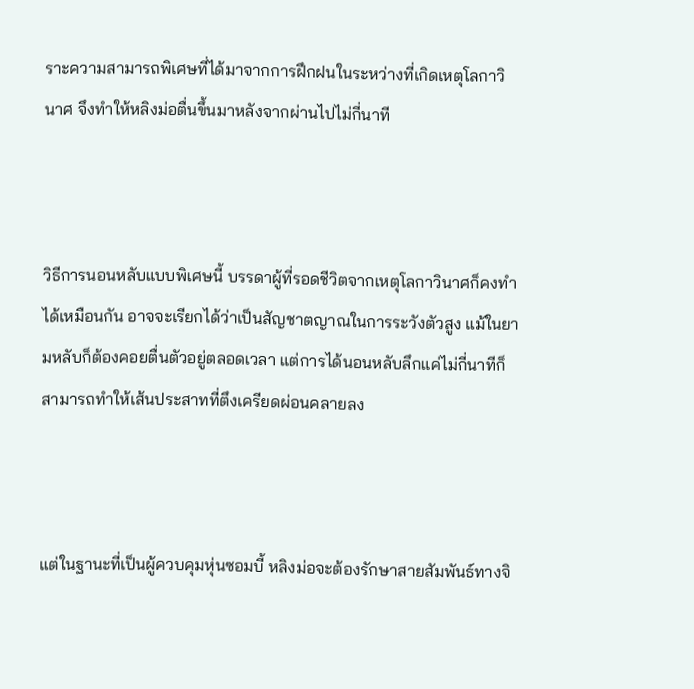ราะความสามารถพิเศษที่ได้มาจากการฝึกฝนในระหว่างที่เกิดเหตุโลกาวินาศ จึงทำให้หลิงม่อตื่นขึ้นมาหลังจากผ่านไปไม่กี่นาที



วิธีการนอนหลับแบบพิเศษนี้ บรรดาผู้ที่รอดชีวิตจากเหตุโลกาวินาศก็คงทำได้เหมือนกัน อาจจะเรียกได้ว่าเป็นสัญชาตญาณในการระวังตัวสูง แม้ในยามหลับก็ต้องคอยตื่นตัวอยู่ตลอดเวลา แต่การได้นอนหลับลึกแค่ไม่กี่นาทีก็สามารถทำให้เส้นประสาทที่ตึงเครียดผ่อนคลายลง



แต่ในฐานะที่เป็นผู้ควบคุมหุ่นซอมบี้ หลิงม่อจะต้องรักษาสายสัมพันธ์ทางจิ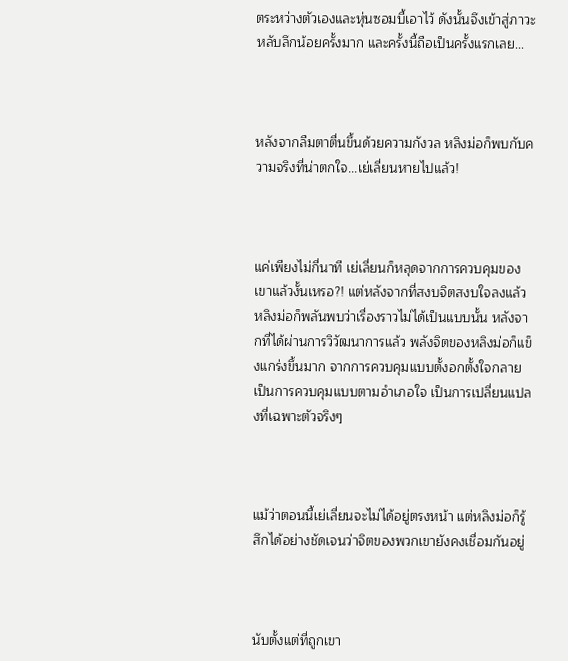ตระหว่างตัวเองและหุ่นซอมบี้เอาไว้ ดังนั้นจึงเข้าสู่ภาวะหลับลึกน้อยครั้งมาก และครั้งนี้ถือเป็นครั้งแรกเลย...



หลังจากลืมตาตื่นขึ้นด้วยความกังวล หลิงม่อก็พบกับความจริงที่น่าตกใจ...เย่เลี่ยนหายไปแล้ว!



แค่เพียงไม่กี่นาที เย่เลี่ยนก็หลุดจากการควบคุมของเขาแล้วงั้นเหรอ?! แต่หลังจากที่สงบจิตสงบใจลงแล้ว หลิงม่อก็พลันพบว่าเรื่องราวไม่ได้เป็นแบบนั้น หลังจากที่ได้ผ่านการวิวัฒนาการแล้ว พลังจิตของหลิงม่อก็แข็งแกร่งขึ้นมาก จากการควบคุมแบบตั้งอกตั้งใจกลายเป็นการควบคุมแบบตามอำเภอใจ เป็นการเปลี่ยนแปลงที่เฉพาะตัวจริงๆ



แม้ว่าตอนนี้เย่เลี่ยนจะไม่ได้อยู่ตรงหน้า แต่หลิงม่อก็รู้สึกได้อย่างชัดเจนว่าจิตของพวกเขายังคงเชื่อมกันอยู่



นับตั้งแต่ที่ถูกเขา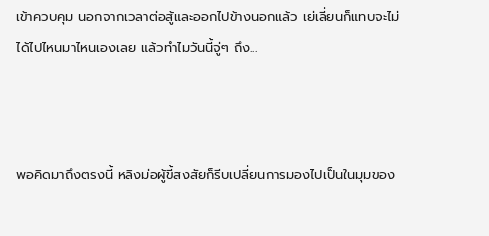เข้าควบคุม นอกจากเวลาต่อสู้และออกไปข้างนอกแล้ว เย่เลี่ยนก็แทบจะไม่ได้ไปไหนมาไหนเองเลย แล้วทำไมวันนี้จู่ๆ ถึง...



พอคิดมาถึงตรงนี้ หลิงม่อผู้ขี้สงสัยก็รีบเปลี่ยนการมองไปเป็นในมุมของ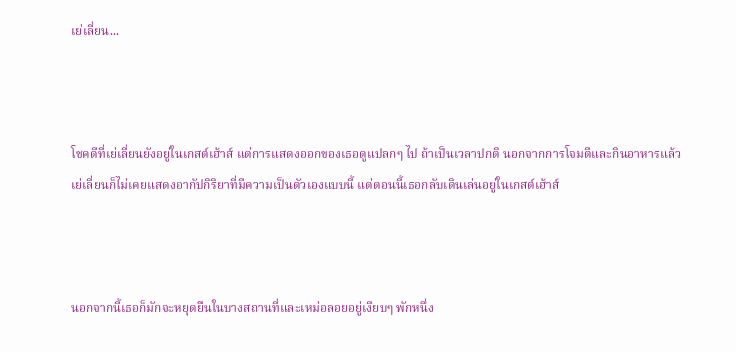เย่เลี่ยน...



โชคดีที่เย่เลี่ยนยังอยู่ในเกสต์เฮ้าส์ แต่การแสดงออกของเธอดูแปลกๆ ไป ถ้าเป็นเวลาปกติ นอกจากการโจมตีและกินอาหารแล้ว เย่เลี่ยนก็ไม่เคยแสดงอากัปกิริยาที่มีความเป็นตัวเองแบบนี้ แต่ตอนนี้เธอกลับเดินเล่นอยู่ในเกสต์เฮ้าส์



นอกจากนี้เธอก็มักจะหยุดยืนในบางสถานที่และเหม่อลอยอยู่เงียบๆ พักหนึ่ง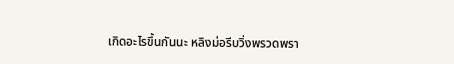เกิดอะไรขึ้นกันนะ หลิงม่อรีบวิ่งพรวดพรา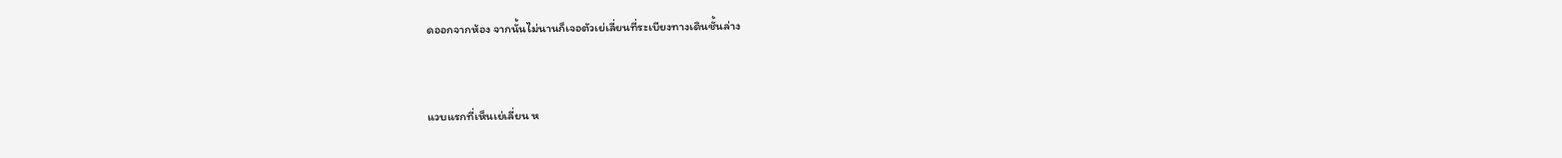ดออกจากห้อง จากนั้นไม่นานก็เจอตัวเย่เลี่ยนที่ระเบียงทางเดินชั้นล่าง



แวบแรกที่เห็นเย่เลี่ยน ห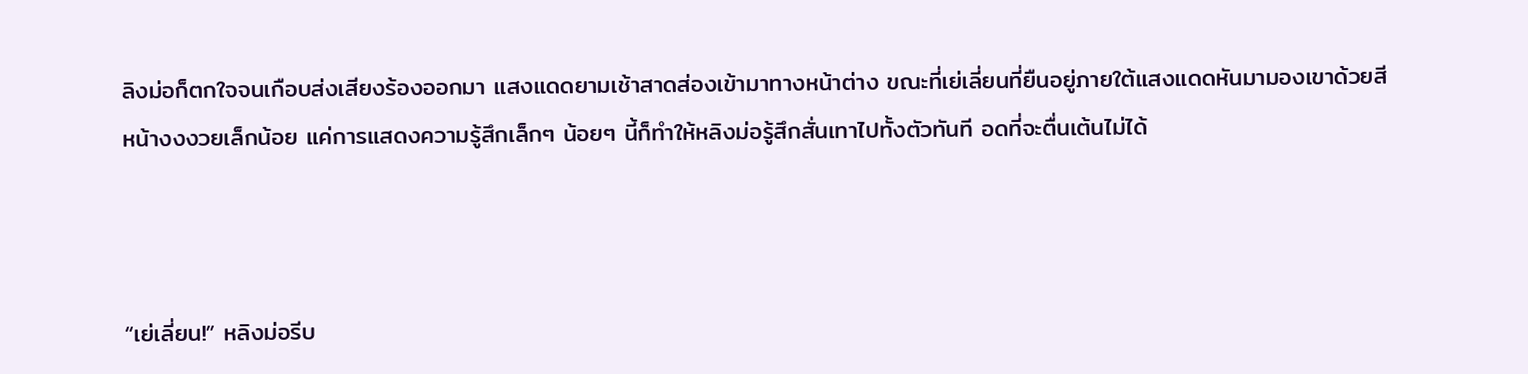ลิงม่อก็ตกใจจนเกือบส่งเสียงร้องออกมา แสงแดดยามเช้าสาดส่องเข้ามาทางหน้าต่าง ขณะที่เย่เลี่ยนที่ยืนอยู่ภายใต้แสงแดดหันมามองเขาด้วยสีหน้างงงวยเล็กน้อย แค่การแสดงความรู้สึกเล็กๆ น้อยๆ นี้ก็ทำให้หลิงม่อรู้สึกสั่นเทาไปทั้งตัวทันที อดที่จะตื่นเต้นไม่ได้



“เย่เลี่ยน!” หลิงม่อรีบ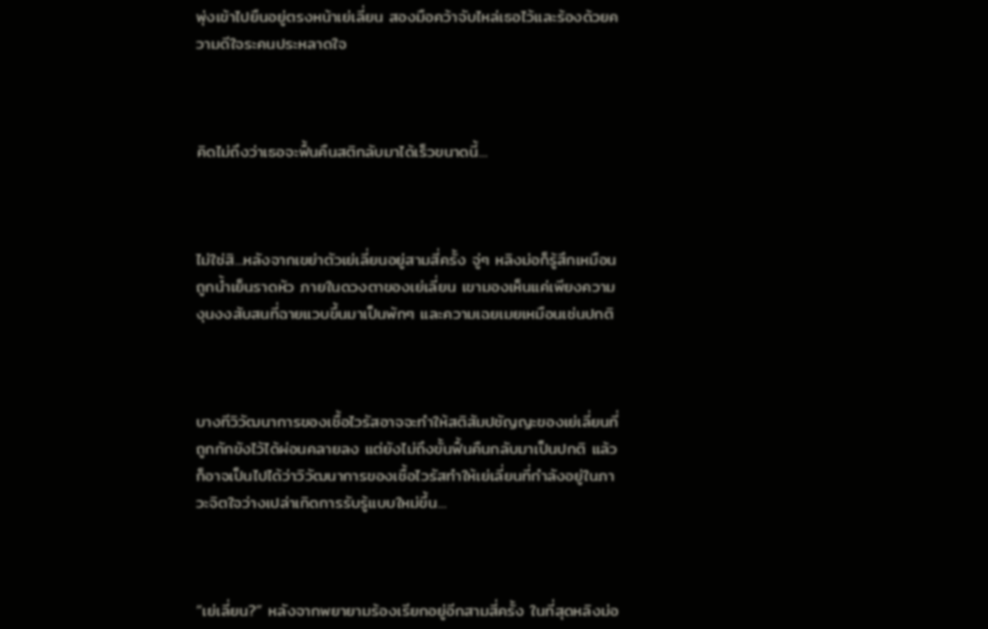พุ่งเข้าไปยืนอยู่ตรงหน้าเย่เลี่ยน สองมือคว้าจับไหล่เธอไว้และร้องด้วยความดีใจระคนประหลาดใจ



คิดไม่ถึงว่าเธอจะฟื้นคืนสติกลับมาได้เร็วขนาดนี้...



ไม่ใช่สิ...หลังจากเขย่าตัวเย่เลี่ยนอยู่สามสี่ครั้ง จู่ๆ หลิงม่อก็รู้สึกเหมือนถูกน้ำเย็นราดหัว ภายในดวงตาของเย่เลี่ยน เขามองเห็นแค่เพียงความงุนงงสับสนที่ฉายแวบขึ้นมาเป็นพักๆ และความเฉยเมยเหมือนเช่นปกติ



บางทีวิวัฒนาการของเชื้อไวรัสอาจจะทำให้สติสัมปชัญญะของเย่เลี่ยนที่ถูกกักขังไว้ได้ผ่อนคลายลง แต่ยังไม่ถึงขั้นฟื้นคืนกลับมาเป็นปกติ แล้วก็อาจเป็นไปได้ว่าวิวัฒนาการของเชื้อไวรัสทำให้เย่เลี่ยนที่กำลังอยู่ในภาวะจิตใจว่างเปล่าเกิดการรับรู้แบบใหม่ขึ้น...



“เย่เลี่ยน?” หลังจากพยายามร้องเรียกอยู่อีกสามสี่ครั้ง ในที่สุดหลิงม่อ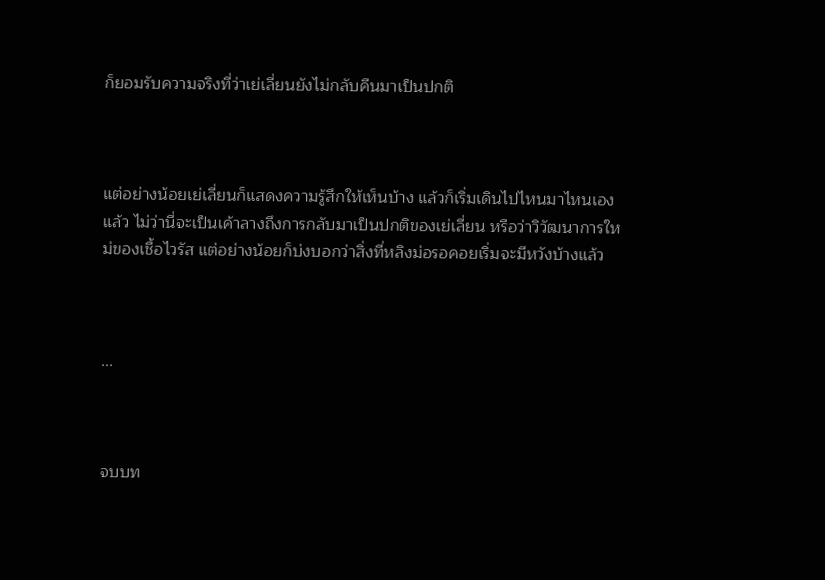ก็ยอมรับความจริงที่ว่าเย่เลี่ยนยังไม่กลับคืนมาเป็นปกติ



แต่อย่างน้อยเย่เลี่ยนก็แสดงความรู้สึกให้เห็นบ้าง แล้วก็เริ่มเดินไปไหนมาไหนเองแล้ว ไม่ว่านี่จะเป็นเค้าลางถึงการกลับมาเป็นปกติของเย่เลี่ยน หรือว่าวิวัฒนาการใหม่ของเชื้อไวรัส แต่อย่างน้อยก็บ่งบอกว่าสิ่งที่หลิงม่อรอคอยเริ่มจะมีหวังบ้างแล้ว



...



จบบท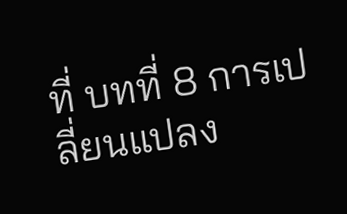ที่ บทที่ 8 การเปลี่ยนแปลง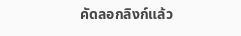คัดลอกลิงก์แล้ว